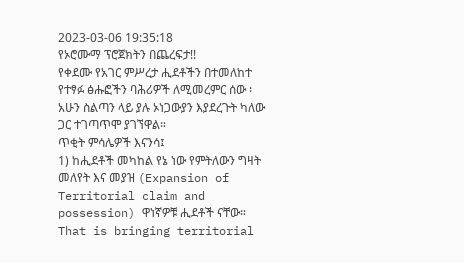2023-03-06 19:35:18
የኦሮሙማ ፕሮጀክትን በጨረፍታ!!
የቀደሙ የአገር ምሥረታ ሒደቶችን በተመለከተ የተፃፉ ፅሑፎችን ባሕሪዎች ለሚመረምር ሰው ፡ አሁን ስልጣን ላይ ያሉ ኦነጋውያን እያደረጉት ካለው ጋር ተገጣጥሞ ያገኘዋል።
ጥቂት ምሳሌዎች እናንሳ፤
1) ከሒደቶች መካከል የኔ ነው የምትለውን ግዛት መለየት እና መያዝ (Expansion of Territorial claim and possession) ዋነኛዎቹ ሒደቶች ናቸው። That is bringing territorial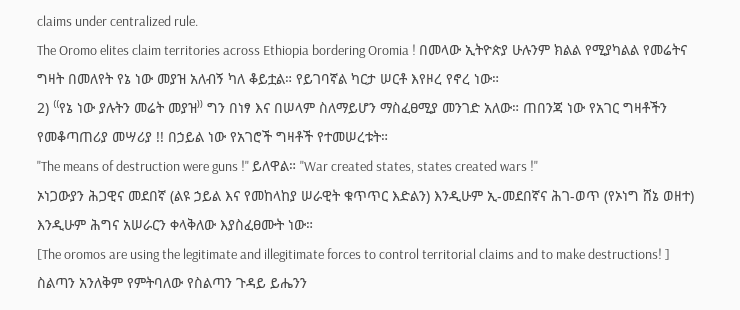claims under centralized rule.
The Oromo elites claim territories across Ethiopia bordering Oromia ! በመላው ኢትዮጵያ ሁሉንም ክልል የሚያካልል የመሬትና ግዛት በመለየት የኔ ነው መያዝ አለብኝ ካለ ቆይቷል። የይገባኛል ካርታ ሠርቶ እየዞረ የኖረ ነው።
2) ⁽⁽የኔ ነው ያሉትን መሬት መያዝ⁾⁾ ግን በነፃ እና በሠላም ስለማይሆን ማስፈፀሚያ መንገድ አለው። ጠበንጃ ነው የአገር ግዛቶችን የመቆጣጠሪያ መሣሪያ !! በኃይል ነው የአገሮች ግዛቶች የተመሠረቱት።
"The means of destruction were guns !" ይለዋል። "War created states, states created wars !"
ኦነጋውያን ሕጋዊና መደበኛ (ልዩ ኃይል እና የመከላከያ ሠራዊት ቁጥጥር እድልን) እንዲሁም ኢ-መደበኛና ሕገ-ወጥ (የኦነግ ሸኔ ወዘተ) እንዲሁም ሕግና አሠራርን ቀላቅለው እያስፈፀሙት ነው።
[The oromos are using the legitimate and illegitimate forces to control territorial claims and to make destructions! ]
ስልጣን አንለቅም የምትባለው የስልጣን ጉዳይ ይሔንን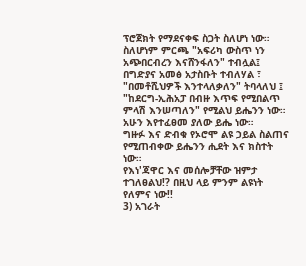ፕሮጀክት የማደናቀፍ ስጋት ስለሆነ ነው። ስለሆነም ምርጫ "አፍሪካ ውስጥ ነን አጭበርብረን እናሸንፋለን" ተብሏል፤ በግድያና አመፅ አታስቡት ተብለሃል ፣ "በመቶሺህዎች እንተላለቃለን" ትባላለህ ፤ "ከደርግ-ኢሕአፓ በብዙ እጥፍ የሚበልጥ ምላሽ እንሠጣለን" የሚልህ ይሔንን ነው።
አሁን እየተፈፀመ ያለው ይሔ ነው።
ግዙፉ እና ድብቁ የኦሮሞ ልዩ ኃይል ስልጠና የሚጠብቀው ይሔንን ሒደት እና ክስተት ነው።
የእነ'ጃዋር እና መሰሎቻቸው ዝምታ ተገለፀልህ!? በዚህ ላይ ምንም ልዩነት የለምና ነው!!
3) አገራት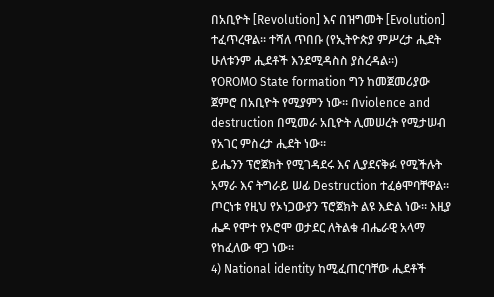በአቢዮት [Revolution] እና በዝግመት [Evolution] ተፈጥረዋል። ተሻለ ጥበቡ (የኢትዮጵያ ምሥረታ ሒደት ሁለቱንም ሒደቶች እንደሚዳስስ ያስረዳል።)
የOROMO State formation ግን ከመጀመሪያው ጀምሮ በአቢዮት የሚያምን ነው። በviolence and destruction በሚመራ አቢዮት ሊመሠረት የሚታሠብ የአገር ምስረታ ሒደት ነው።
ይሔንን ፕሮጀክት የሚገዳደሩ እና ሊያደናቅፉ የሚችሉት አማራ እና ትግራይ ሠፊ Destruction ተፈፅሞባቸዋል። ጦርነቱ የዚህ የኦነጋውያን ፕሮጀክት ልዩ እድል ነው። እዚያ ሔዶ የሞተ የኦሮሞ ወታደር ለትልቁ ብሔራዊ አላማ የከፈለው ዋጋ ነው።
4) National identity ከሚፈጠርባቸው ሒደቶች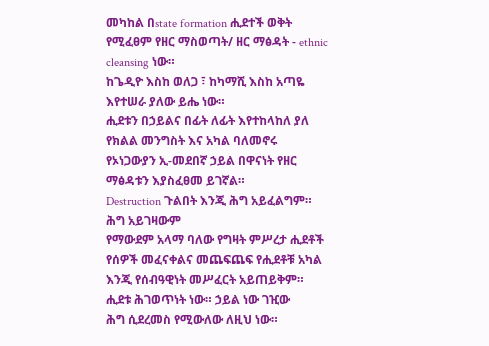መካከል በstate formation ሒደተች ወቅት የሚፈፀም የዘር ማስወጣት/ ዘር ማፅዳት - ethnic cleansing ነው።
ከጌዲዮ እስከ ወለጋ ፣ ከካማሺ እስከ አጣዬ እየተሠራ ያለው ይሔ ነው።
ሒደቱን በኃይልና በፊት ለፊት እየተከላከለ ያለ የክልል መንግስት እና አካል ባለመኖሩ የኦነጋውያን ኢ-መደበኛ ኃይል በዋናነት የዘር ማፅዳቱን እያስፈፀመ ይገኛል።
Destruction ጉልበት እንጂ ሕግ አይፈልግም። ሕግ አይገዛውም
የማውደም አላማ ባለው የግዛት ምሥረታ ሒደቶች የሰዎች መፈናቀልና መጨፍጨፍ የሒደቶቹ አካል እንጂ የሰብዓዊነት መሥፈርት አይጠይቅም። ሒደቱ ሕገወጥነት ነው። ኃይል ነው ገዢው
ሕግ ሲደረመስ የሚውለው ለዚህ ነው።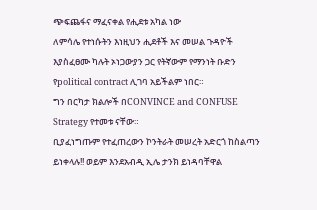ጭፍጨፋና ማፈናቀል የሒደቱ አካል ነው
ለምሳሌ የተነሱትን እነዚህን ሒደቶች እና መሠል ጉዳዮች እያስፈፀሙ ካሉት ኦነጋውያን ጋር የትኛውም የማንነት ቡድን የpolitical contract ሊገባ አይችልም ነበር።
ግን በርካታ ክልሎች በCONVINCE and CONFUSE Strategy የተመቱ ናቸው።
ቢያፈነግጡም የተፈጠረውን ኮንትራት መሠረት አድርጎ ከስልጣን ይነቀላሉ!! ወይም እንደአብዲ ኢሌ ታንክ ይነዳባቸዋል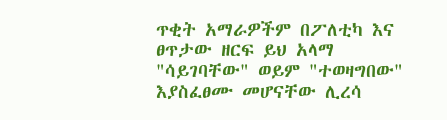ጥቂት አማራዎችም በፖለቲካ እና ፀጥታው ዘርፍ ይህ አላማ "ሳይገባቸው" ወይም "ተወዛግበው" እያስፈፀሙ መሆናቸው ሊረሳ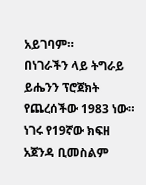አይገባም።
በነገራችን ላይ ትግራይ ይሔንን ፕሮጀክት የጨረሰችው 1983 ነው።
ነገሩ የ19ኛው ክፍዘ አጀንዳ ቢመስልም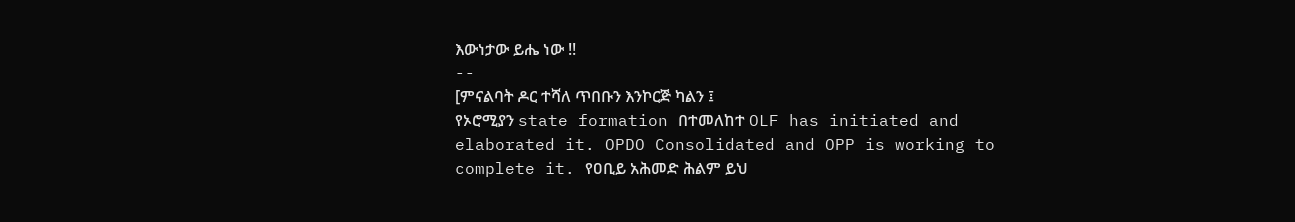እውነታው ይሔ ነው !!
--
[ምናልባት ዶር ተሻለ ጥበቡን እንኮርጅ ካልን ፤
የኦሮሚያን state formation በተመለከተ OLF has initiated and elaborated it. OPDO Consolidated and OPP is working to complete it. የዐቢይ አሕመድ ሕልም ይህ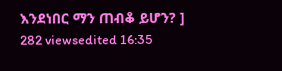እንደነበር ማን ጠብቆ ይሆን? ]
282 viewsedited 16:35